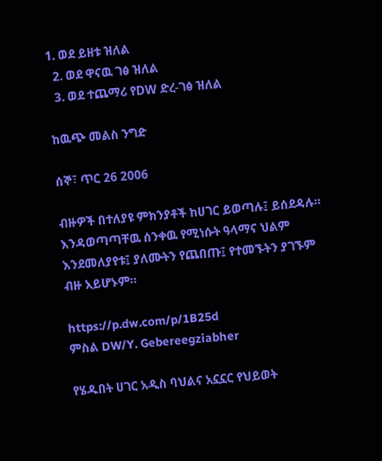1. ወደ ይዘቱ ዝለል
  2. ወደ ዋናዉ ገፅ ዝለል
  3. ወደ ተጨማሪ የDW ድረ-ገፅ ዝለል

ከዉጭ መልስ ንግድ

ሰኞ፣ ጥር 26 2006

ብዙዎች በተለያዩ ምክንያቶች ከሀገር ይወጣሉ፤ ይሰደዳሉ። እንዳወጣጣቸዉ ሰንቀዉ የሚነሱት ዓላማና ህልም እንደመለያየቱ፤ ያለሙትን የጨበጡ፤ የተመኙትን ያገኙም ብዙ አይሆኑም።

https://p.dw.com/p/1B25d
ምስል DW/Y. Gebereegziabher

የሄዱበት ሀገር አዲስ ባህልና አኗኗር የህይወት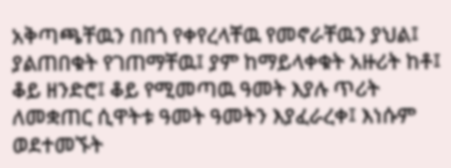አቅጣጫቸዉን በበጎ የቀየረላቸዉ የመኖራቸዉን ያህል፤ ያልጠበቁት የገጠማቸዉ፤ ያም ከማይላቀቁት አዙሪት ከቶ፤ ቆይ ዘንድሮ፤ ቆይ የሚመጣዉ ዓመት እያሉ ጥሪት ለመቋጠር ሲዋትቱ ዓመት ዓመትን እያፈራረቀ፤ እነሱም ወደተመኙት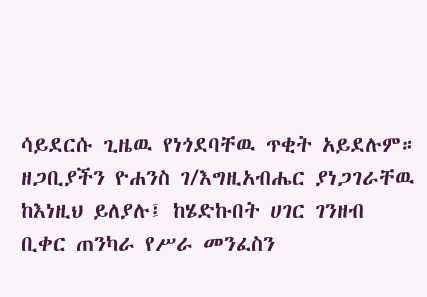ሳይደርሱ ጊዜዉ የነጎደባቸዉ ጥቂት አይደሉም። ዘጋቢያችን ዮሐንስ ገ/እግዚአብሔር ያነጋገራቸዉ ከእነዚህ ይለያሉ፤ ከሄድኩበት ሀገር ገንዘብ ቢቀር ጠንካራ የሥራ መንፈስን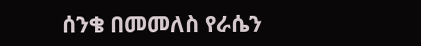ሰንቄ በመመለስ የራሴን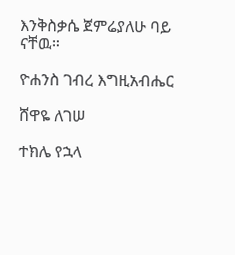እንቅስቃሴ ጀምሬያለሁ ባይ ናቸዉ።

ዮሐንስ ገብረ እግዚአብሔር

ሸዋዬ ለገሠ

ተክሌ የኋላ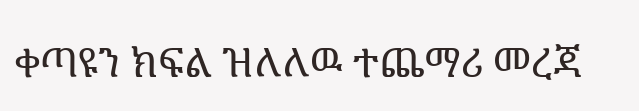ቀጣዩን ክፍል ዝለለዉ ተጨማሪ መረጃ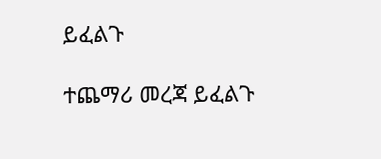ይፈልጉ

ተጨማሪ መረጃ ይፈልጉ